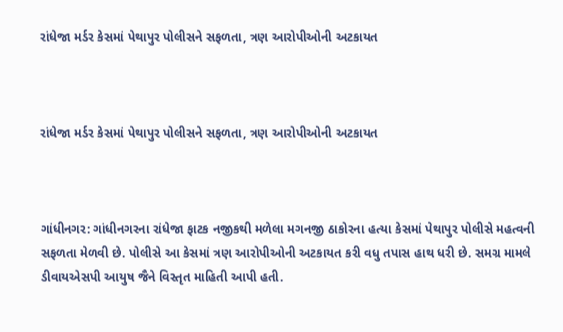રાંધેજા મર્ડર કેસમાં પેથાપુર પોલીસને સફળતા, ત્રણ આરોપીઓની અટકાયત



રાંધેજા મર્ડર કેસમાં પેથાપુર પોલીસને સફળતા, ત્રણ આરોપીઓની અટકાયત



ગાંધીનગર: ગાંધીનગરના રાંધેજા ફાટક નજીકથી મળેલા મગનજી ઠાકોરના હત્યા કેસમાં પેથાપુર પોલીસે મહત્વની સફળતા મેળવી છે. પોલીસે આ કેસમાં ત્રણ આરોપીઓની અટકાયત કરી વધુ તપાસ હાથ ધરી છે. સમગ્ર મામલે ડીવાયએસપી આયુષ જૈને વિસ્તૃત માહિતી આપી હતી.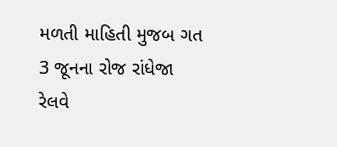મળતી માહિતી મુજબ ગત 3 જૂનના રોજ રાંધેજા રેલવે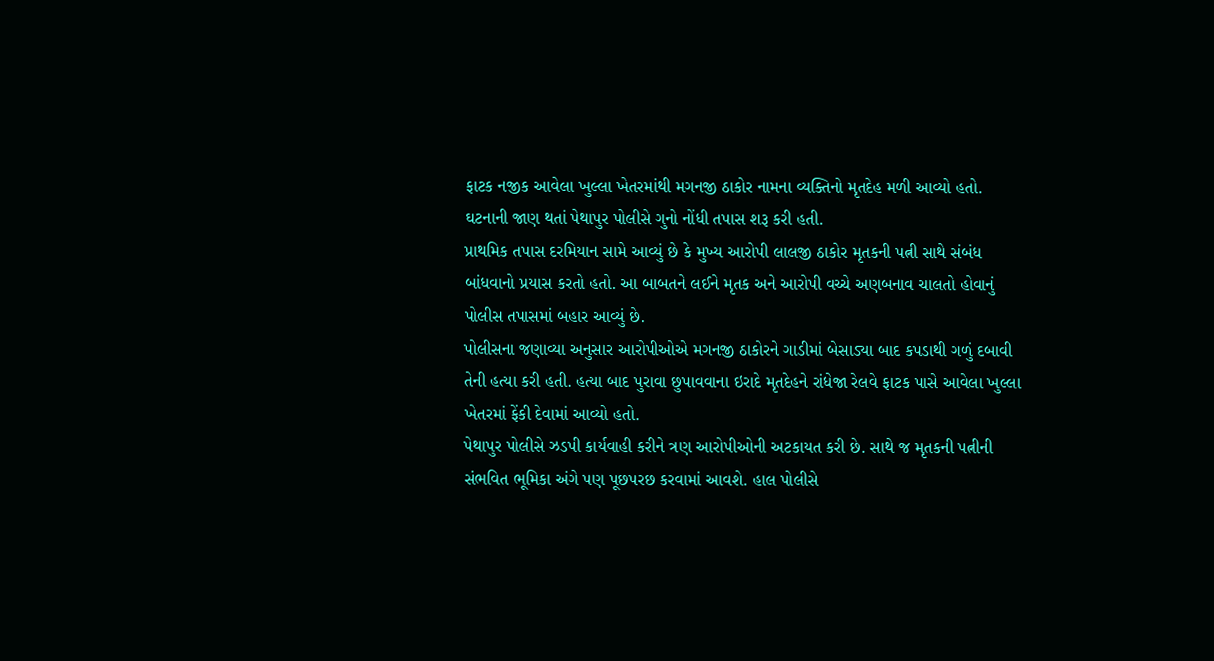ફાટક નજીક આવેલા ખુલ્લા ખેતરમાંથી મગનજી ઠાકોર નામના વ્યક્તિનો મૃતદેહ મળી આવ્યો હતો. ઘટનાની જાણ થતાં પેથાપુર પોલીસે ગુનો નોંધી તપાસ શરૂ કરી હતી.
પ્રાથમિક તપાસ દરમિયાન સામે આવ્યું છે કે મુખ્ય આરોપી લાલજી ઠાકોર મૃતકની પત્ની સાથે સંબંધ બાંધવાનો પ્રયાસ કરતો હતો. આ બાબતને લઈને મૃતક અને આરોપી વચ્ચે અણબનાવ ચાલતો હોવાનું પોલીસ તપાસમાં બહાર આવ્યું છે.
પોલીસના જણાવ્યા અનુસાર આરોપીઓએ મગનજી ઠાકોરને ગાડીમાં બેસાડ્યા બાદ કપડાથી ગળું દબાવી તેની હત્યા કરી હતી. હત્યા બાદ પુરાવા છુપાવવાના ઇરાદે મૃતદેહને રાંધેજા રેલવે ફાટક પાસે આવેલા ખુલ્લા ખેતરમાં ફેંકી દેવામાં આવ્યો હતો.
પેથાપુર પોલીસે ઝડપી કાર્યવાહી કરીને ત્રણ આરોપીઓની અટકાયત કરી છે. સાથે જ મૃતકની પત્નીની સંભવિત ભૂમિકા અંગે પણ પૂછપરછ કરવામાં આવશે. હાલ પોલીસે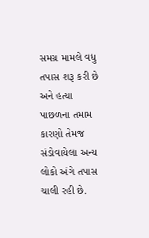સમગ્ર મામલે વધુ તપાસ શરૂ કરી છે અને હત્યા પાછળના તમામ કારણો તેમજ સંડોવાયેલા અન્ય લોકો અંગે તપાસ ચાલી રહી છે.